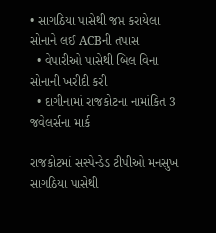• સાગઠિયા પાસેથી જપ્ત કરાયેલા સોનાને લઈ ACBની તપાસ
  • વેપારીઓ પાસેથી બિલ વિના સોનાની ખરીદી કરી
  • દાગીનામાં રાજકોટના નામાંકિત 3 જવેલર્સના માર્ક

રાજકોટમાં સસ્પેન્ડેડ ટીપીઓ મનસુખ સાગઠિયા પાસેથી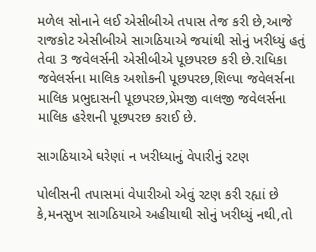મળેલ સોનાને લઈ એસીબીએ તપાસ તેજ કરી છે,આજે રાજકોટ એસીબીએ સાગઠિયાએ જયાંથી સોનું ખરીધ્યું હતું તેવા 3 જવેલર્સની એસીબીએ પૂછપરછ કરી છે.રાધિકા જવેલર્સના માલિક અશોકની પૂછપરછ,શિલ્પા જવેલર્સના માલિક પ્રભુદાસની પૂછપરછ,પ્રેમજી વાલજી જવેલર્સના માલિક હરેશની પૂછપરછ કરાઈ છે.

સાગઠિયાએ ઘરેણાં ન ખરીધ્યાનું વેપારીનું રટણ

પોલીસની તપાસમાં વેપારીઓ એવું રટણ કરી રહ્યાં છે કે,મનસુખ સાગઠિયાએ અહીયાથી સોનું ખરીધ્યું નથી,તો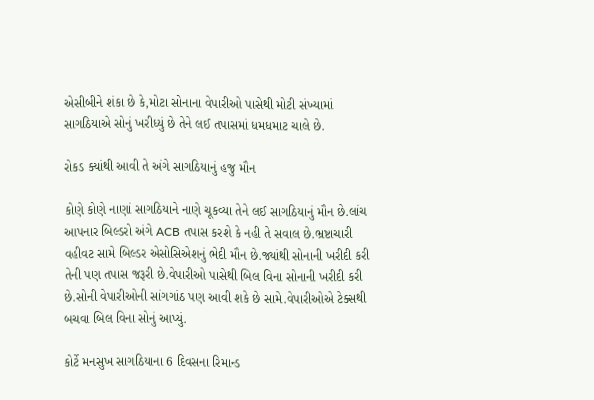એસીબીને શંકા છે કે,મોટા સોનાના વેપારીઓ પાસેથી મોટી સંખ્યામાં સાગઠિયાએ સોનું ખરીધ્યું છે તેને લઈ તપાસમાં ધમધમાટ ચાલે છે.

રોકડ ક્યાંથી આવી તે અંગે સાગઠિયાનું હજુ મૌન

કોણે કોણે નાણાં સાગઠિયાને નાણે ચૂકવ્યા તેને લઈ સાગઠિયાનું મૌન છે.લાંચ આપનાર બિલ્ડરો અંગે ACB તપાસ કરશે કે નહી તે સવાલ છે.ભ્રષ્ટાચારી વહીવટ સામે બિલ્ડર એસોસિએશનું ભેદી મૌન છે.જ્યાંથી સોનાની ખરીદી કરી તેની પણ તપાસ જરૂરી છે.વેપારીઓ પાસેથી બિલ વિના સોનાની ખરીદી કરી છે.સોની વેપારીઓની સાંગગાંઠ પણ આવી શકે છે સામે.વેપારીઓએ ટેક્સથી બચવા બિલ વિના સોનું આપ્યું.

કોર્ટે મનસુખ સાગઠિયાના 6 દિવસના રિમાન્ડ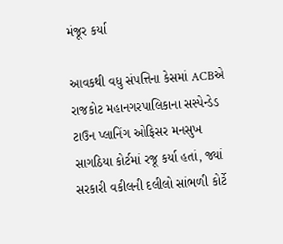મંજૂર કર્યા

આવકથી વધુ સંપત્તિના કેસમાં ACBએ રાજકોટ મહાનગરપાલિકાના સસ્પેન્ડેડ ટાઉન પ્લાનિંગ ઓફિસર મનસુખ સાગઠિયા કોર્ટમાં રજૂ કર્યા હતાં, જ્યાં સરકારી વકીલની દલીલો સાંભળી કોર્ટે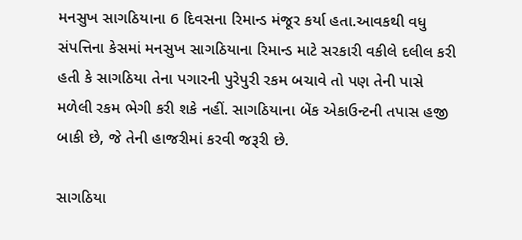મનસુખ સાગઠિયાના 6 દિવસના રિમાન્ડ મંજૂર કર્યા હતા.આવકથી વધુ સંપત્તિના કેસમાં મનસુખ સાગઠિયાના રિમાન્ડ માટે સરકારી વકીલે દલીલ કરી હતી કે સાગઠિયા તેના પગારની પુરેપુરી રકમ બચાવે તો પણ તેની પાસે મળેલી રકમ ભેગી કરી શકે નહીં. સાગઠિયાના બેંક એકાઉન્ટની તપાસ હજી બાકી છે, જે તેની હાજરીમાં કરવી જરૂરી છે.

સાગઠિયા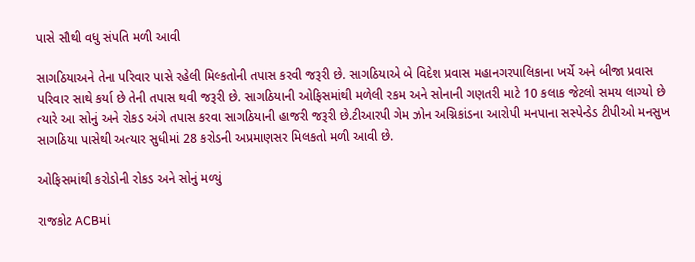પાસે સૌથી વધુ સંપતિ મળી આવી

સાગઠિયાઅને તેના પરિવાર પાસે રહેલી મિલ્કતોની તપાસ કરવી જરૂરી છે. સાગઠિયાએ બે વિદેશ પ્રવાસ મહાનગરપાલિકાના ખર્ચે અને બીજા પ્રવાસ પરિવાર સાથે કર્યા છે તેની તપાસ થવી જરૂરી છે. સાગઠિયાની ઓફિસમાંથી મળેલી રકમ અને સોનાની ગણતરી માટે 10 કલાક જેટલો સમય લાગ્યો છે ત્યારે આ સોનું અને રોકડ અંગે તપાસ કરવા સાગઠિયાની હાજરી જરૂરી છે.ટીઆરપી ગેમ ઝોન અગ્નિકાંડના આરોપી મનપાના સસ્પેન્ડેડ ટીપીઓ મનસુખ સાગઠિયા પાસેથી અત્યાર સુધીમાં 28 કરોડની અપ્રમાણસર મિલકતો મળી આવી છે.

ઓફિસમાંથી કરોડોની રોકડ અને સોનું મળ્યું

રાજકોટ ACBમાં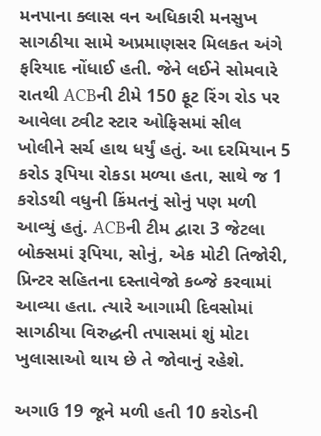મનપાના ક્લાસ વન અધિકારી મનસુખ સાગઠીયા સામે અપ્રમાણસર મિલકત અંગે ફરિયાદ નોંધાઈ હતી. જેને લઈને સોમવારે રાતથી ACBની ટીમે 150 ફૂટ રિંગ રોડ પર આવેલા ટ્વીટ સ્ટાર ઓફિસમાં સીલ ખોલીને સર્ચ હાથ ધર્યું હતું. આ દરમિયાન 5 કરોડ રૂપિયા રોકડા મળ્યા હતા, સાથે જ 1 કરોડથી વધુની કિંમતનું સોનું પણ મળી આવ્યું હતું. ACBની ટીમ દ્વારા 3 જેટલા બોક્સમાં રૂપિયા, સોનું, એક મોટી તિજોરી, પ્રિન્ટર સહિતના દસ્તાવેજો કબ્જે કરવામાં આવ્યા હતા. ત્યારે આગામી દિવસોમાં સાગઠીયા વિરુદ્ધની તપાસમાં શું મોટા ખુલાસાઓ થાય છે તે જોવાનું રહેશે.

અગાઉ 19 જૂને મળી હતી 10 કરોડની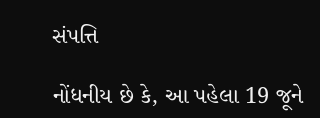સંપત્તિ

નોંધનીય છે કે, આ પહેલા 19 જૂને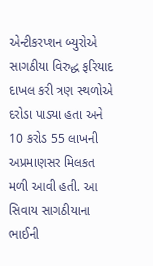એન્ટીકરપ્શન બ્યુરોએ સાગઠીયા વિરુદ્ધ ફરિયાદ દાખલ કરી ત્રણ સ્થળોએ દરોડા પાડ્યા હતા અને 10 કરોડ 55 લાખની અપ્રમાણસર મિલકત મળી આવી હતી. આ સિવાય સાગઠીયાના ભાઈની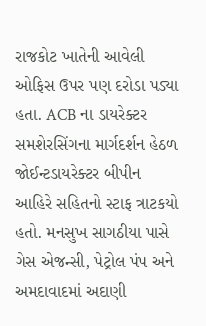રાજકોટ ખાતેની આવેલી ઓફિસ ઉપર પણ દરોડા પડ્યા હતા. ACB ના ડાયરેક્ટર સમશેરસિંગના માર્ગદર્શન હેઠળ જોઈન્ટડાયરેક્ટર બીપીન આહિરે સહિતનો સ્ટાફ ત્રાટકયો હતો. મનસુખ સાગઠીયા પાસે ગેસ એજન્સી, પેટ્રોલ પંપ અને અમદાવાદમાં અદાણી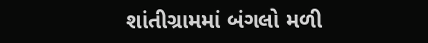શાંતીગ્રામમાં બંગલો મળી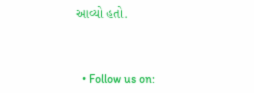આવ્યો હતો.



  • Follow us on: